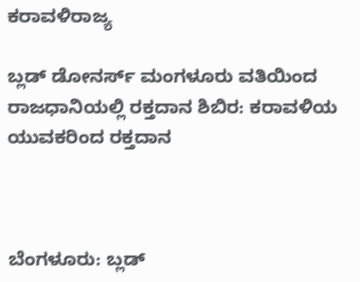ಕರಾವಳಿರಾಜ್ಯ

ಬ್ಲಡ್ ಡೋನರ್ಸ್ ಮಂಗಳೂರು ವತಿಯಿಂದ ರಾಜಧಾನಿಯಲ್ಲಿ ರಕ್ತದಾನ ಶಿಬಿರ: ಕರಾವಳಿಯ ಯುವಕರಿಂದ ರಕ್ತದಾನ



ಬೆಂಗಳೂರು: ಬ್ಲಡ್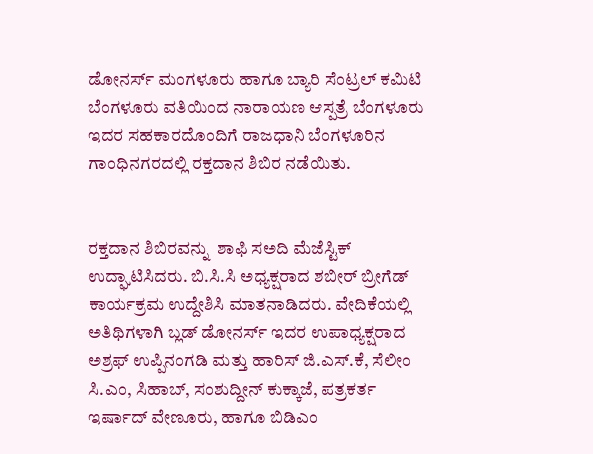ಡೋನರ್ಸ್ ಮಂಗಳೂರು ಹಾಗೂ ಬ್ಯಾರಿ ಸೆಂಟ್ರಲ್ ಕಮಿಟಿ ಬೆಂಗಳೂರು ವತಿಯಿಂದ ನಾರಾಯಣ ಆಸ್ಪತ್ರೆ ಬೆಂಗಳೂರು ಇದರ ಸಹಕಾರದೊಂದಿಗೆ ರಾಜಧಾನಿ ಬೆಂಗಳೂರಿನ ಗಾಂಧಿನಗರದಲ್ಲಿ ರಕ್ತದಾನ ಶಿಬಿರ ನಡೆಯಿತು.


ರಕ್ತದಾನ ಶಿಬಿರವನ್ನು  ಶಾಫಿ ಸಅದಿ ಮೆಜೆಸ್ಟಿಕ್ ಉದ್ಘಾಟಿಸಿದರು. ಬಿ.ಸಿ.ಸಿ ಅಧ್ಯಕ್ಷರಾದ ಶಬೀರ್ ಬ್ರೀಗೆಡ್  ಕಾರ್ಯಕ್ರಮ ಉದ್ದೇಶಿಸಿ ಮಾತನಾಡಿದರು. ವೇದಿಕೆಯಲ್ಲಿ ಅತಿಥಿಗಳಾಗಿ ಬ್ಲಡ್ ಡೋನರ್ಸ್ ಇದರ ಉಪಾಧ್ಯಕ್ಷರಾದ ಅಶ್ರಫ್ ಉಪ್ಪಿನಂಗಡಿ ಮತ್ತು ಹಾರಿಸ್ ಜಿ.ಎಸ್.ಕೆ, ಸೆಲೀಂ ಸಿ.ಎಂ, ಸಿಹಾಬ್, ಸಂಶುದ್ದೀನ್ ಕುಕ್ಕಾಜೆ, ಪತ್ರಕರ್ತ ಇರ್ಷಾದ್ ವೇಣೂರು, ಹಾಗೂ ಬಿಡಿಎಂ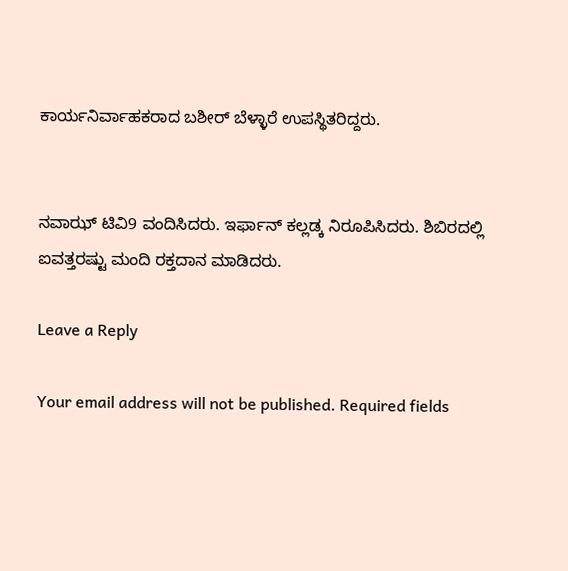ಕಾರ್ಯನಿರ್ವಾಹಕರಾದ ಬಶೀರ್ ಬೆಳ್ಳಾರೆ ಉಪಸ್ಥಿತರಿದ್ದರು.


ನವಾಝ್ ಟಿವಿ9 ವಂದಿಸಿದರು. ಇರ್ಫಾನ್ ಕಲ್ಲಡ್ಕ ನಿರೂಪಿಸಿದರು. ಶಿಬಿರದಲ್ಲಿ ಐವತ್ತರಷ್ಟು ಮಂದಿ ರಕ್ತದಾನ ಮಾಡಿದರು.

Leave a Reply

Your email address will not be published. Required fields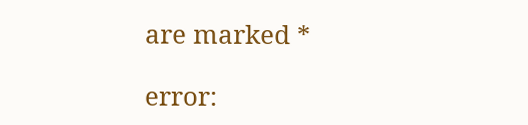are marked *

error: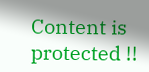Content is protected !!